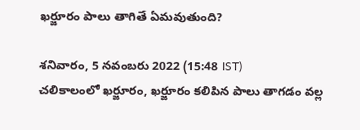ఖర్జూరం పాలు తాగితే ఏమవుతుంది?

శనివారం, 5 నవంబరు 2022 (15:48 IST)
చలికాలంలో ఖర్జూరం, ఖర్జూరం కలిపిన పాలు తాగడం వల్ల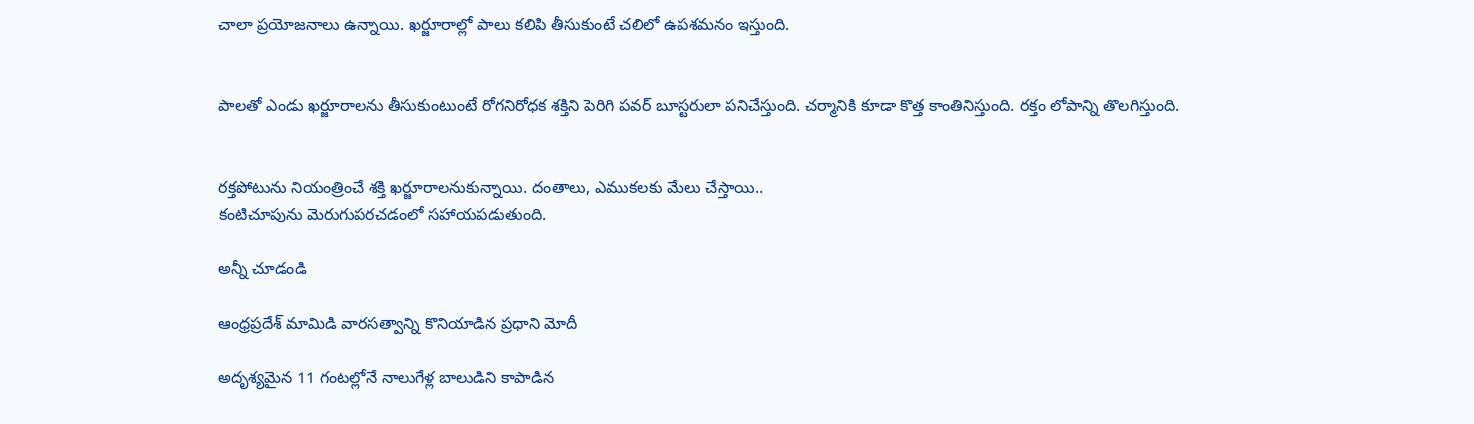చాలా ప్రయోజనాలు ఉన్నాయి. ఖర్జూరాల్లో పాలు కలిపి తీసుకుంటే చలిలో ఉపశమనం ఇస్తుంది.


పాలతో ఎండు ఖర్జూరాలను తీసుకుంటుంటే రోగనిరోధక శక్తిని పెరిగి పవర్ బూస్టరులా పనిచేస్తుంది. చర్మానికి కూడా కొత్త కాంతినిస్తుంది. రక్తం లోపాన్ని తొలగిస్తుంది.


రక్తపోటును నియంత్రించే శక్తి ఖర్జూరాలనుకున్నాయి. దంతాలు, ఎముకలకు మేలు చేస్తాయి..
కంటిచూపును మెరుగుపరచడంలో సహాయపడుతుంది.

అన్నీ చూడండి

ఆంధ్రప్రదేశ్ మామిడి వారసత్వాన్ని కొనియాడిన ప్రధాని మోదీ

అదృశ్యమైన 11 గంటల్లోనే నాలుగేళ్ల బాలుడిని కాపాడిన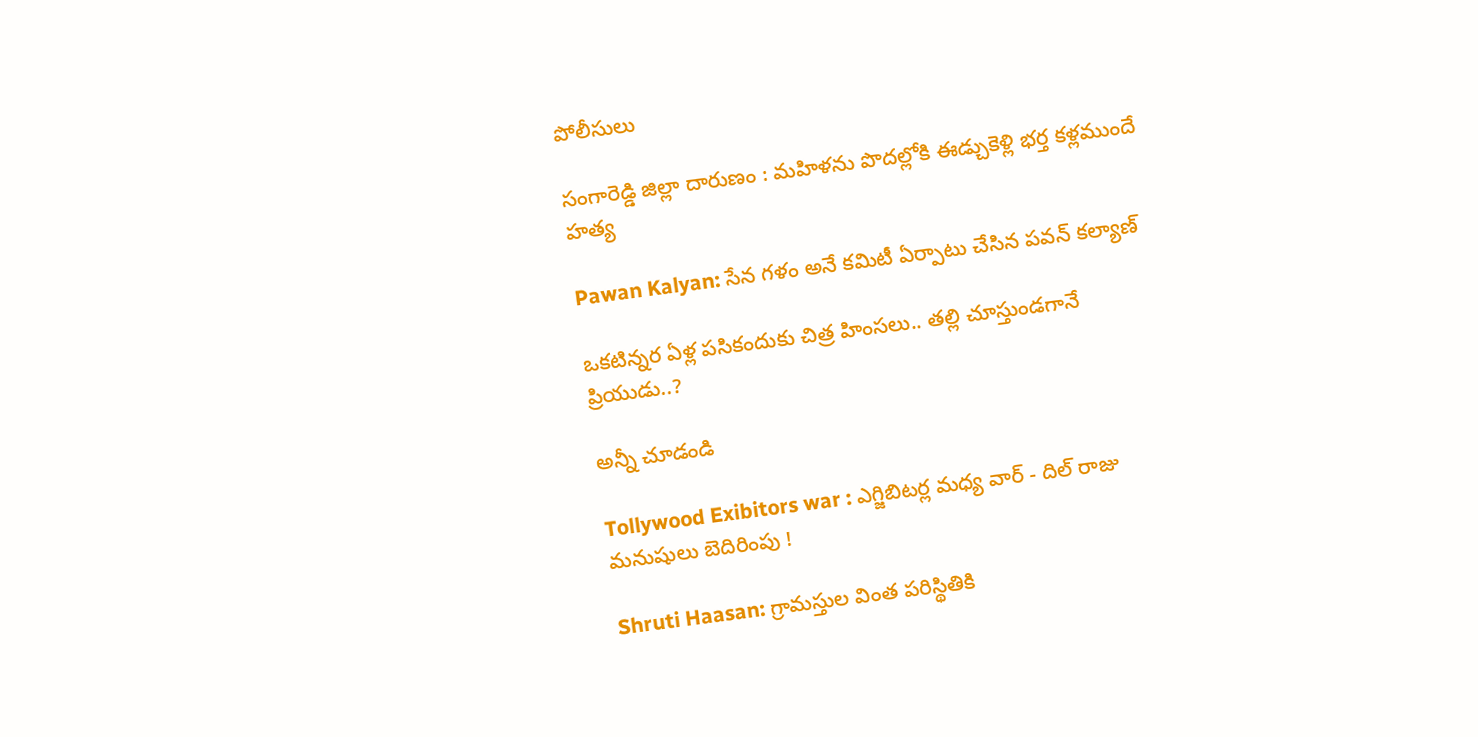పోలీసులు

సంగారెడ్డి జిల్లా దారుణం : మహిళను పొదల్లోకి ఈడ్చుకెళ్లి భర్త కళ్లముందే హత్య

Pawan Kalyan: సేన గళం అనే కమిటీ ఏర్పాటు చేసిన పవన్ కల్యాణ్

ఒకటిన్నర ఏళ్ల పసికందుకు చిత్ర హింసలు.. తల్లి చూస్తుండగానే ప్రియుడు..?

అన్నీ చూడండి

Tollywood Exibitors war : ఎగ్జిబిటర్ల మధ్య వార్ - దిల్ రాజు మనుషులు బెదిరింపు !

Shruti Haasan: గ్రామస్తుల వింత పరిస్థితికి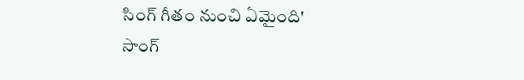సింగ్ గీతం నుంచి ఏమైంది' సాంగ్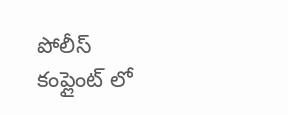పోలీస్ కంప్లైంట్ లో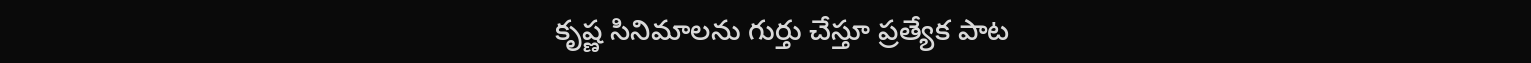కృష్ణ సినిమాల‌ను గుర్తు చేస్తూ ప్ర‌త్యేక‌ పాట‌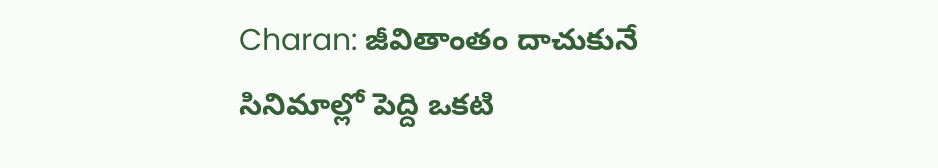Charan: జీవితాంతం దాచుకునే సినిమాల్లో పెద్ది ఒకటి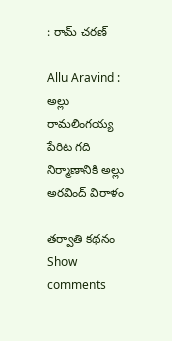: రామ్ చరణ్

Allu Aravind : అల్లు రామలింగయ్య పేరిట గది నిర్మాణానికి అల్లు అరవింద్ విరాళం

తర్వాతి కథనం
Show comments